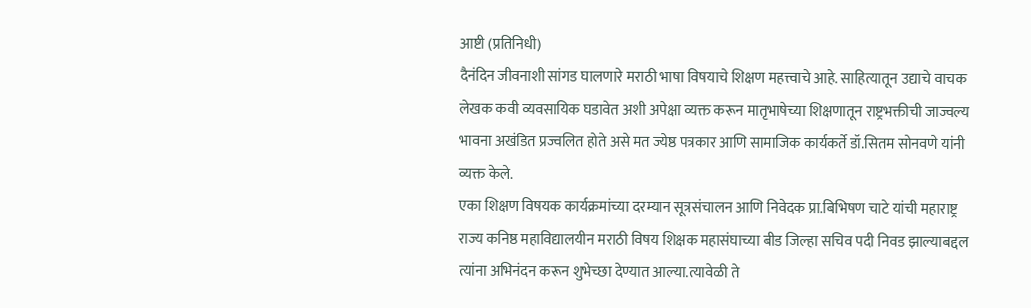आष्टी (प्रतिनिधी)
दैनंदिन जीवनाशी सांगड घालणारे मराठी भाषा विषयाचे शिक्षण महत्त्वाचे आहे. साहित्यातून उद्याचे वाचक लेखक कवी व्यवसायिक घडावेत अशी अपेक्षा व्यक्त करून मातृभाषेच्या शिक्षणातून राष्ट्रभक्तीची जाज्वल्य भावना अखंडित प्रज्वलित होते असे मत ज्येष्ठ पत्रकार आणि सामाजिक कार्यकर्ते डॉ.सितम सोनवणे यांनी व्यक्त केले.
एका शिक्षण विषयक कार्यक्रमांच्या दरम्यान सूत्रसंचालन आणि निवेदक प्रा.बिभिषण चाटे यांची महाराष्ट्र राज्य कनिष्ठ महाविद्यालयीन मराठी विषय शिक्षक महासंघाच्या बीड जिल्हा सचिव पदी निवड झाल्याबद्दल त्यांना अभिनंदन करून शुभेच्छा देण्यात आल्या.त्यावेळी ते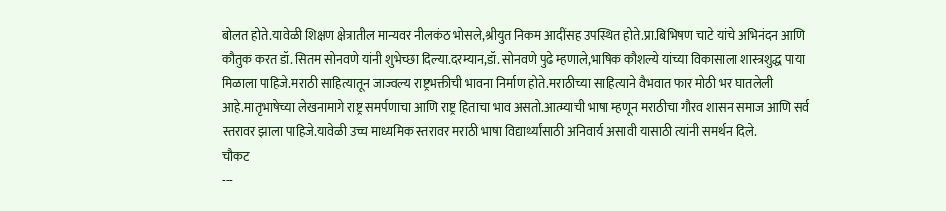बोलत होते.यावेळी शिक्षण क्षेत्रातील मान्यवर नीलकंठ भोसले,श्रीयुत निकम आदींसह उपस्थित होते.प्रा.बिभिषण चाटे यांचे अभिनंदन आणि कौतुक करत डॉ. सितम सोनवणे यांनी शुभेच्छा दिल्या.दरम्यान,डॉ. सोनवणे पुढे म्हणाले,भाषिक कौशल्ये यांच्या विकासाला शास्त्रशुद्ध पाया मिळाला पाहिजे.मराठी साहित्यातून जाज्वल्य राष्ट्रभक्तीची भावना निर्माण होते.मराठीच्या साहित्याने वैभवात फार मोठी भर घातलेली आहे.मातृभाषेच्या लेखनामागे राष्ट्र समर्पणाचा आणि राष्ट्र हिताचा भाव असतो.आत्म्याची भाषा म्हणून मराठीचा गौरव शासन समाज आणि सर्व स्तरावर झाला पाहिजे.यावेळी उच्च माध्यमिक स्तरावर मराठी भाषा विद्यार्थ्यांसाठी अनिवार्य असावी यासाठी त्यांनी समर्थन दिले.
चौकट
---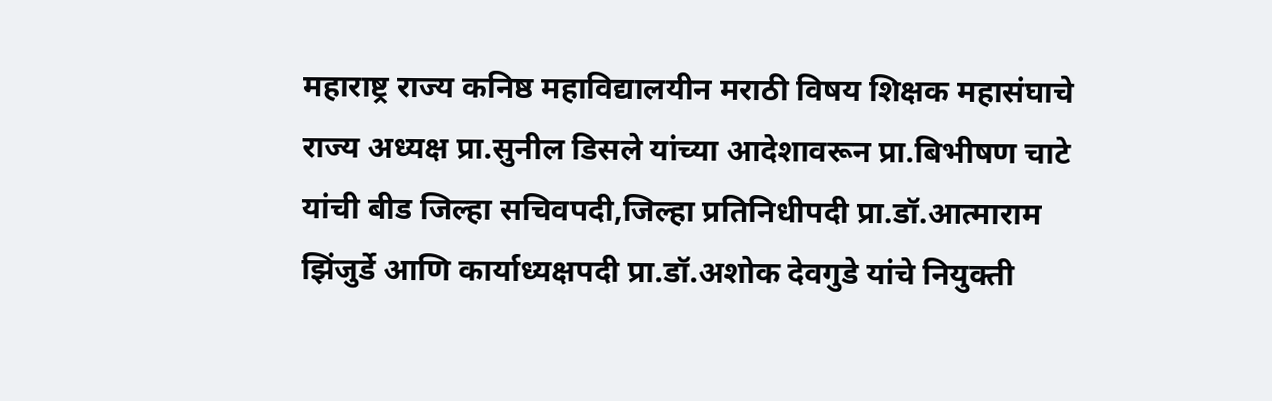महाराष्ट्र राज्य कनिष्ठ महाविद्यालयीन मराठी विषय शिक्षक महासंघाचे राज्य अध्यक्ष प्रा.सुनील डिसले यांच्या आदेशावरून प्रा.बिभीषण चाटे यांची बीड जिल्हा सचिवपदी,जिल्हा प्रतिनिधीपदी प्रा.डॉ.आत्माराम झिंजुर्डे आणि कार्याध्यक्षपदी प्रा.डॉ.अशोक देवगुडे यांचे नियुक्ती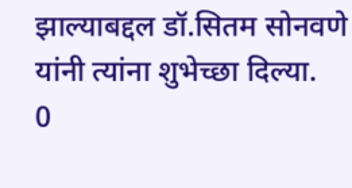झाल्याबद्दल डॉ.सितम सोनवणे यांनी त्यांना शुभेच्छा दिल्या.
0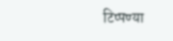टिप्पण्या